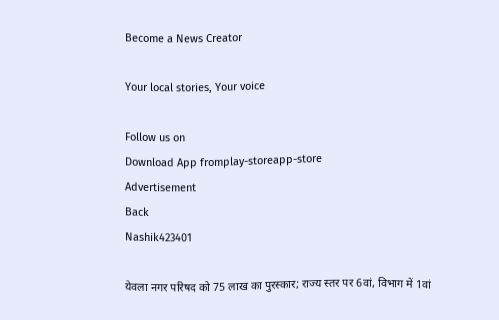Become a News Creator

Your local stories, Your voice

Follow us on
Download App fromplay-storeapp-store
Advertisement
Back
Nashik423401

येवला नगर परिषद को 75 लाख का पुरस्कार; राज्य स्तर पर 6वां, विभाग में 1वां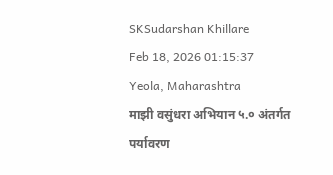SKSudarshan Khillare
Feb 18, 2026 01:15:37
Yeola, Maharashtra
माझी वसुंधरा अभियान ५.० अंतर्गत पर्यावरण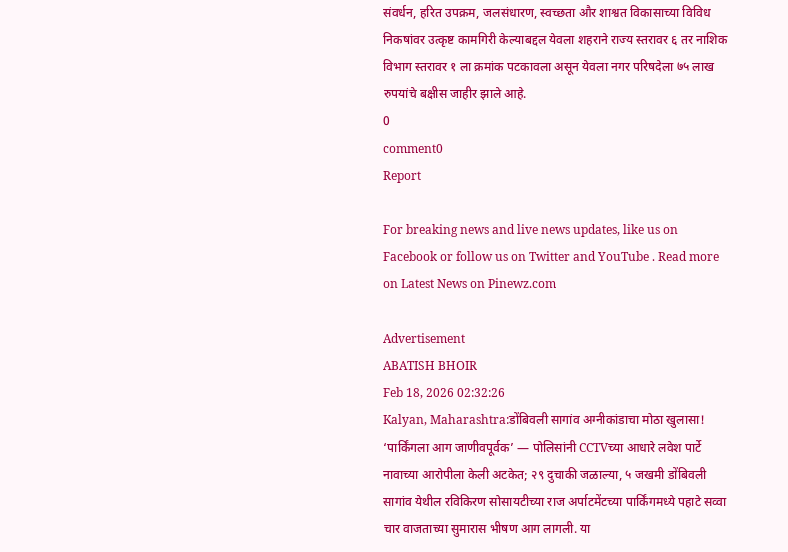संवर्धन, हरित उपक्रम, जलसंधारण, स्वच्छता और शाश्वत विकासाच्या विविध निकषांवर उत्कृष्ट कामगिरी केल्याबद्दल येवला शहराने राज्य स्तरावर ६ तर नाशिक विभाग स्तरावर १ ला क्रमांक पटकावला असून येवला नगर परिषदेला ७५ लाख रुपयांचे बक्षीस जाहीर झाले आहे.
0
comment0
Report

For breaking news and live news updates, like us on Facebook or follow us on Twitter and YouTube . Read more on Latest News on Pinewz.com

Advertisement
ABATISH BHOIR
Feb 18, 2026 02:32:26
Kalyan, Maharashtra:डोंबिवली सागांव अग्नीकांडाचा मोठा खुलासा! ‘पार्किंगला आग जाणीवपूर्वक’ — पोलिसांनी CCTVच्या आधारे लवेश पार्टे नावाच्या आरोपीला केली अटकेत; २९ दुचाकी जळाल्या, ५ जखमी डोंबिवली सागांव येथील रविकिरण सोसायटीच्या राज अर्पाटमेंटच्या पार्किंगमध्ये पहाटे सव्वा चार वाजताच्या सुमारास भीषण आग लागली. या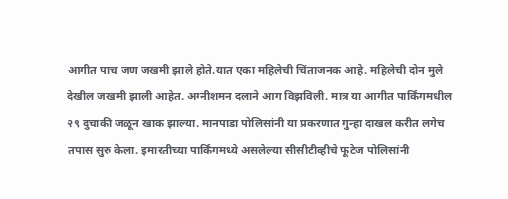आगीत पाच जण जखमी झाले होते.यात एका महिलेची चिंताजनक आहे. महिलेची दोन मुले देखील जखमी झाली आहेत. अग्नीशमन दलाने आग विझविली. मात्र या आगीत पार्किंगमधील २९ दुचाकी जळून खाक झाल्या. मानपाडा पोलिसांनी या प्रकरणात गुन्हा दाखल करीत लगेच तपास सुरु केला. इमारतीच्या पार्किंगमध्ये असलेल्या सीसीटीव्हीचे फूटेज पोलिसांनी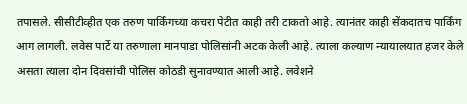तपासले. सीसीटीव्हीत एक तरुण पार्किंगच्या कचरा पेटीत काही तरी टाकतो आहे. त्यानंतर काही सेंकदातच पार्किंग आग लागली. लवेस पार्टे या तरुणाला मानपाडा पोलिसांनी अटक केली आहे. त्याला कल्याण न्यायालयात हजर केले असता त्याला दोन दिवसांची पोलिस कोठडी सुनावण्यात आली आहे. लवेशने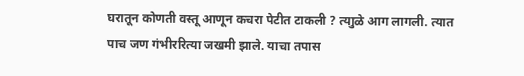घरातून कोणती वस्तू आणून कचरा पेटीत टाकली ? त्याुळे आग लागली. त्यात पाच जण गंभीररित्या जखमी झाले. याचा तपास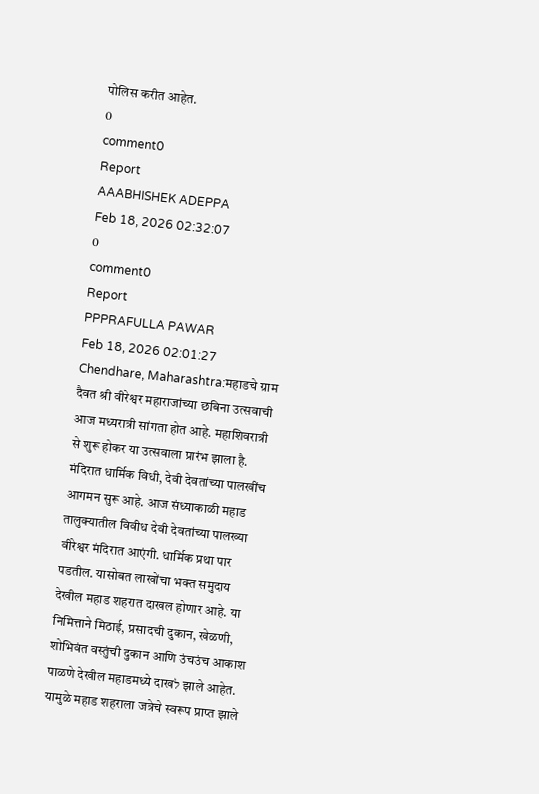पोलिस करीत आहेत.
0
comment0
Report
AAABHISHEK ADEPPA
Feb 18, 2026 02:32:07
0
comment0
Report
PPPRAFULLA PAWAR
Feb 18, 2026 02:01:27
Chendhare, Maharashtra:महाडचे ग्राम दैवत श्री वीरेश्वर महाराजांच्या छबिना उत्सवाची आज मध्यरात्री सांगता होत आहे. महाशिवरात्री से शुरू होकर या उत्सवाला प्रारंभ झाला है. मंदिरात धार्मिक विधी, देवी देवतांच्या पालखींच आगमन सुरू आहे. आज संध्याकाळी महाड तालुक्यातील विवीध देवी देवतांच्या पालख्या वीरेश्वर मंदिरात आएंगी. धार्मिक प्रथा पार पडतील. यासोबत लाखोंचा भक्त समुदाय देखील महाड शहरात दाखल होणार आहे. या निमित्ताने मिठाई, प्रसादची दुकान, खेळणी, शोभिवंत वस्तुंची दुकान आणि उंचउंच आकाश पाळणे देखील महाडमध्ये दाखל झाले आहेत. यामुळे महाड शहराला जत्रेचे स्वरूप प्राप्त झाले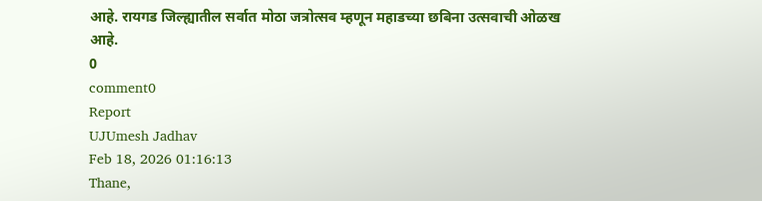आहे. रायगड जिल्ह्यातील सर्वात मोठा जत्रोत्सव म्हणून महाडच्या छबिना उत्सवाची ओळख आहे.
0
comment0
Report
UJUmesh Jadhav
Feb 18, 2026 01:16:13
Thane,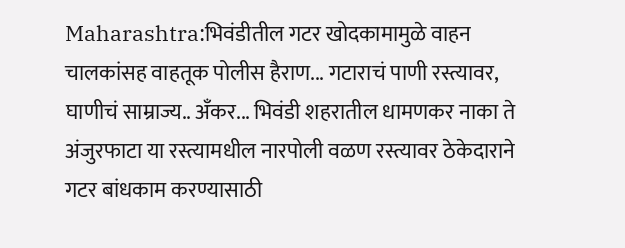Maharashtra:भिवंडीतील गटर खोदकामामुळे वाहन चालकांसह वाहतूक पोलीस हैराण... गटाराचं पाणी रस्त्यावर, घाणीचं साम्राज्य.. अँकर... भिवंडी शहरातील धामणकर नाका ते अंजुरफाटा या रस्त्यामधील नारपोली वळण रस्त्यावर ठेकेदाराने गटर बांधकाम करण्यासाठी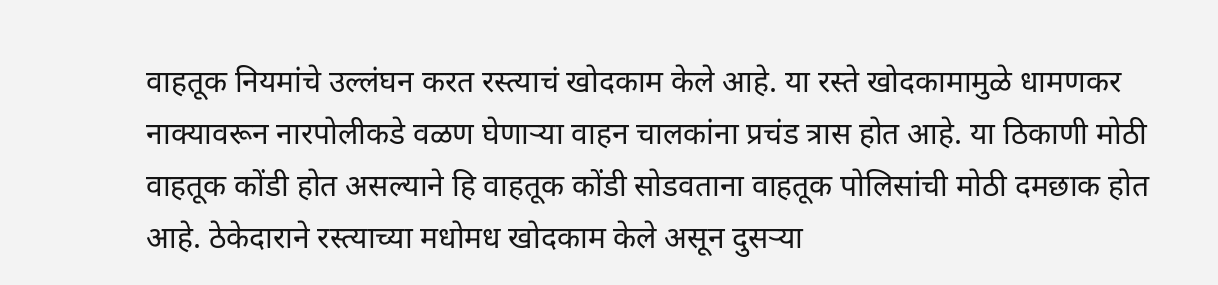वाहतूक नियमांचे उल्लंघन करत रस्त्याचं खोदकाम केले आहे. या रस्ते खोदकामामुळे धामणकर नाक्यावरून नारपोलीकडे वळण घेणाऱ्या वाहन चालकांना प्रचंड त्रास होत आहे. या ठिकाणी मोठी वाहतूक कोंडी होत असल्याने हि वाहतूक कोंडी सोडवताना वाहतूक पोलिसांची मोठी दमछाक होत आहे. ठेकेदाराने रस्त्याच्या मधोमध खोदकाम केले असून दुसऱ्या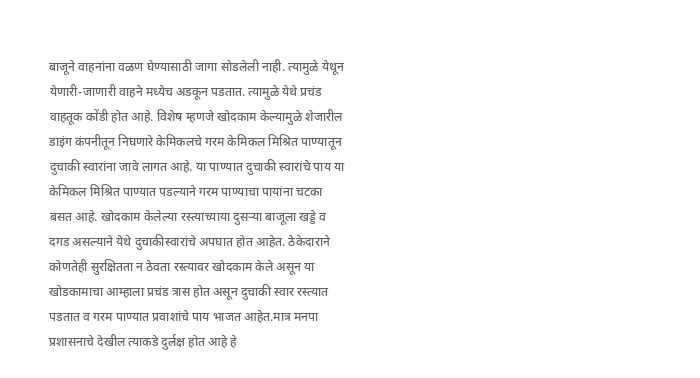बाजूने वाहनांना वळण घेण्यासाठी जागा सोडलेली नाही. त्यामुळे येथून येणारी-जाणारी वाहने मध्येच अडकून पडतात. त्यामुळे येथे प्रचंड वाहतूक कोंडी होत आहे. विशेष म्हणजे खोदकाम केल्यामुळे शेजारील डाइंग कंपनीतून निघणारे केमिकलचे गरम केमिकल मिश्रित पाण्यातून दुचाकी स्वारांना जावे लागत आहे. या पाण्यात दुचाकी स्वारांचे पाय या केमिकल मिश्रित पाण्यात पडल्याने गरम पाण्याचा पायांना चटका बसत आहे. खोदकाम केलेल्या रस्त्याच्याया दुसऱ्या बाजूला खड्डे व दगड असल्याने येथे दुचाकीस्वारांचे अपघात होत आहेत. ठेकेदाराने कोणतेही सुरक्षितता न ठेवता रस्त्यावर खोदकाम केले असून या खोडकामाचा आम्हाला प्रचंड त्रास होत असून दुचाकी स्वार रस्त्यात पडतात व गरम पाण्यात प्रवाशांचे पाय भाजत आहेत.मात्र मनपा प्रशासनाचे देखील त्याकडे दुर्लक्ष होत आहे हे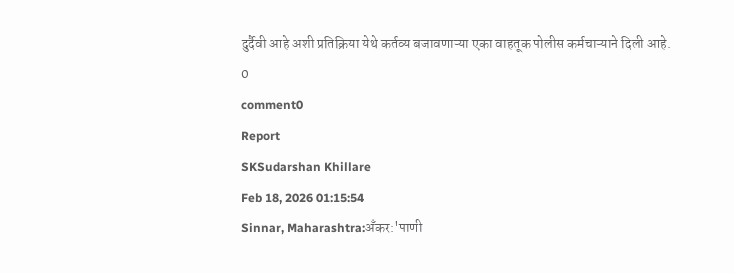दुर्दैवी आहे अशी प्रतिक्रिया येथे कर्तव्य बजावणाऱ्या एका वाहतूक पोलीस कर्मचाऱ्याने दिली आहे.
0
comment0
Report
SKSudarshan Khillare
Feb 18, 2026 01:15:54
Sinnar, Maharashtra:अँकर:'पाणी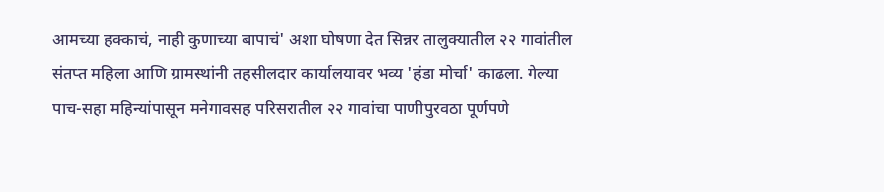आमच्या हक्काचं, नाही कुणाच्या बापाचं' अशा घोषणा देत सिन्नर तालुक्यातील २२ गावांतील संतप्त महिला आणि ग्रामस्थांनी तहसीलदार कार्यालयावर भव्य 'हंडा मोर्चा' काढला. गेल्या पाच-सहा महिन्यांपासून मनेगावसह परिसरातील २२ गावांचा पाणीपुरवठा पूर्णपणे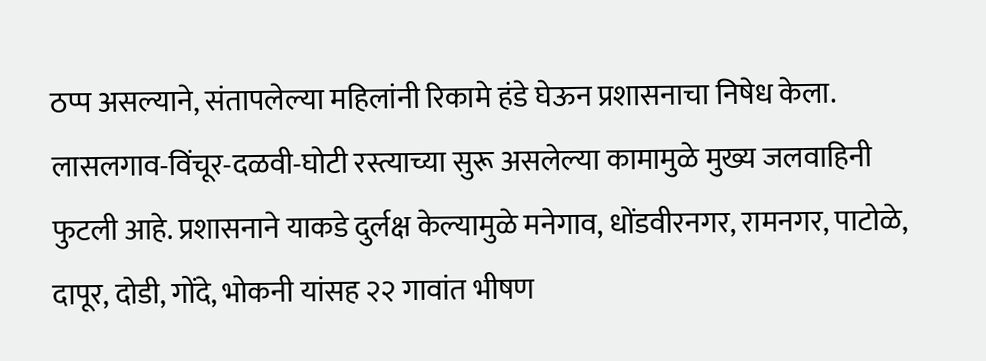ठप्प असल्याने, संतापलेल्या महिलांनी रिकामे हंडे घेऊन प्रशासनाचा निषेध केला. लासलगाव-विंचूर-दळवी-घोटी रस्त्याच्या सुरू असलेल्या कामामुळे मुख्य जलवाहिनी फुटली आहे. प्रशासनाने याकडे दुर्लक्ष केल्यामुळे मनेगाव, धोंडवीरनगर, रामनगर, पाटोळे, दापूर, दोडी, गोंदे, भोकनी यांसह २२ गावांत भीषण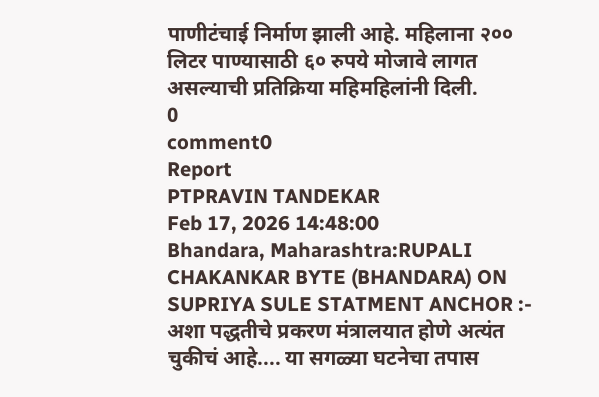पाणीटंचाई निर्माण झाली आहे. महिलाना २०० लिटर पाण्यासाठी ६० रुपये मोजावे लागत असल्याची प्रतिक्रिया महिमहिलांनी दिली.
0
comment0
Report
PTPRAVIN TANDEKAR
Feb 17, 2026 14:48:00
Bhandara, Maharashtra:RUPALI CHAKANKAR BYTE (BHANDARA) ON SUPRIYA SULE STATMENT ANCHOR :- अशा पद्धतीचे प्रकरण मंत्रालयात होणे अत्यंत चुकीचं आहे.... या सगळ्या घटनेचा तपास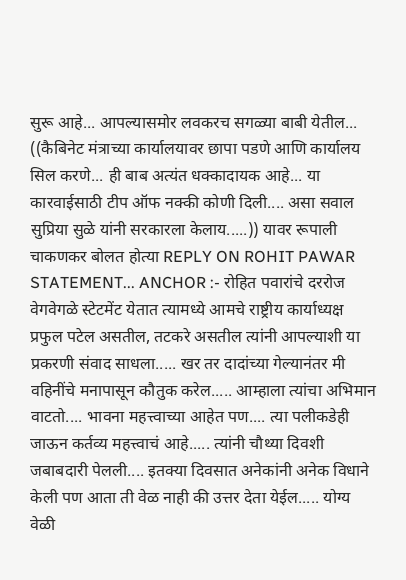सुरू आहे... आपल्यासमोर लवकरच सगळ्या बाबी येतील... ((कैबिनेट मंत्राच्या कार्यालयावर छापा पडणे आणि कार्यालय सिल करणे... ही बाब अत्यंत धक्कादायक आहे... या कारवाईसाठी टीप ऑफ नक्की कोणी दिली.... असा सवाल सुप्रिया सुळे यांनी सरकारला केलाय.....)) यावर रूपाली चाकणकर बोलत होत्या REPLY ON ROHIT PAWAR STATEMENT... ANCHOR :- रोहित पवारांचे दररोज वेगवेगळे स्टेटमेंट येतात त्यामध्ये आमचे राष्ट्रीय कार्याध्यक्ष प्रफुल पटेल असतील, तटकरे असतील त्यांनी आपल्याशी या प्रकरणी संवाद साधला..... खर तर दादांच्या गेल्यानंतर मी वहिनींचे मनापासून कौतुक करेल..... आम्हाला त्यांचा अभिमान वाटतो.... भावना महत्त्वाच्या आहेत पण.... त्या पलीकडेही जाऊन कर्तव्य महत्त्वाचं आहे..... त्यांनी चौथ्या दिवशी जबाबदारी पेलली.... इतक्या दिवसात अनेकांनी अनेक विधाने केली पण आता ती वेळ नाही की उत्तर देता येईल..... योग्य वेळी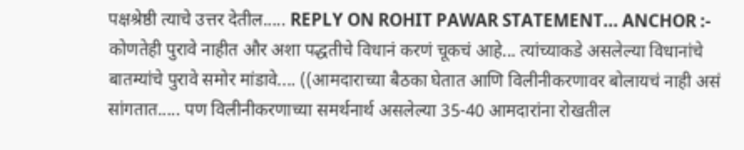पक्षश्रेष्ठी त्याचे उत्तर देतील..... REPLY ON ROHIT PAWAR STATEMENT... ANCHOR :- कोणतेही पुरावे नाहीत और अशा पद्धतीचे विधानं करणं चूकचं आहे... त्यांच्याकडे असलेल्या विधानांचे बातम्यांचे पुरावे समोर मांडावे.... ((आमदाराच्या बैठका घेतात आणि विलीनीकरणावर बोलायचं नाही असं सांगतात..... पण विलीनीकरणाच्या समर्थनार्थ असलेल्या 35-40 आमदारांना रोखतील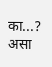का...? असा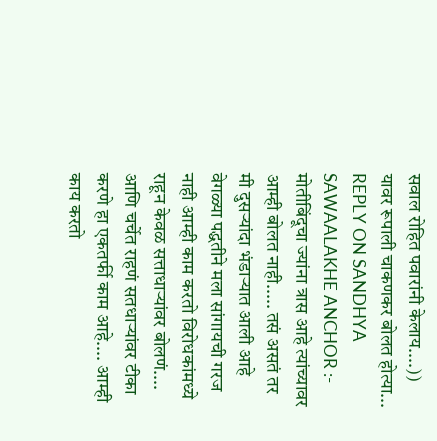सवाल रोहित पवारांनी केलाय....)) यावर रूपाली चाकणकर बोलत होत्या... REPLY ON SANDHYA SAWAALAKHE ANCHOR :- मोतीबिंदूचा ज्यांना त्रास आहे त्यांच्यावर आम्ही बोलत नाही..... तसं असतं तर मी दुसऱ्यांदा भंडाऱ्यात आली आहे वेगळ्या पद्धतीने मला सांगायची गरज नाही आम्ही काम करतो विरोधकांमध्ये राहून केवळ सत्ताधाऱ्यांवर बोलणं.... आणि चर्चेत राहणं सतधाऱ्यांवर टीका करणे हा एकतर्फी काम आहे.... आम्ही काय करतो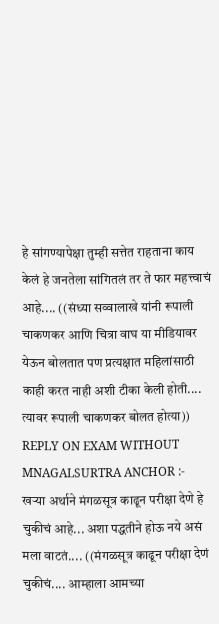हे सांगण्यापेक्षा तुम्ही सत्तेत राहताना काय केलं हे जनतेला सांगितलं तर ते फार महत्त्वाचं आहे.... ((संध्या सव्वालाखे यांनी रूपाली चाकणकर आणि चित्रा वाघ या मीडियावर येऊन बोलतात पण प्रत्यक्षात महिलांसाठी काही करत नाही अशी टीका केली होती.... त्यावर रूपाली चाकणकर बोलत होत्या)) REPLY ON EXAM WITHOUT MNAGALSURTRA ANCHOR :- खऱ्या अर्थाने मंगळसूत्र काढून परीक्षा देणे हे चुकीचं आहे... अशा पद्धतीने होऊ नये असं मला वाटतं.... ((मंगळसूत्र काढून परीक्षा देणं चुकीचं.... आम्हाला आमच्या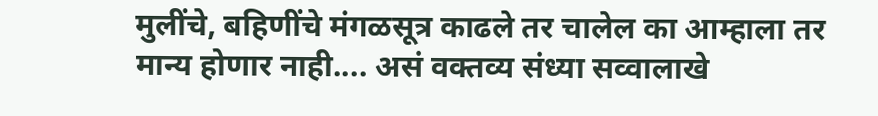मुलींचे, बहिणींचे मंगळसूत्र काढले तर चालेल का आम्हाला तर मान्य होणार नाही.... असं वक्तव्य संध्या सव्वालाखे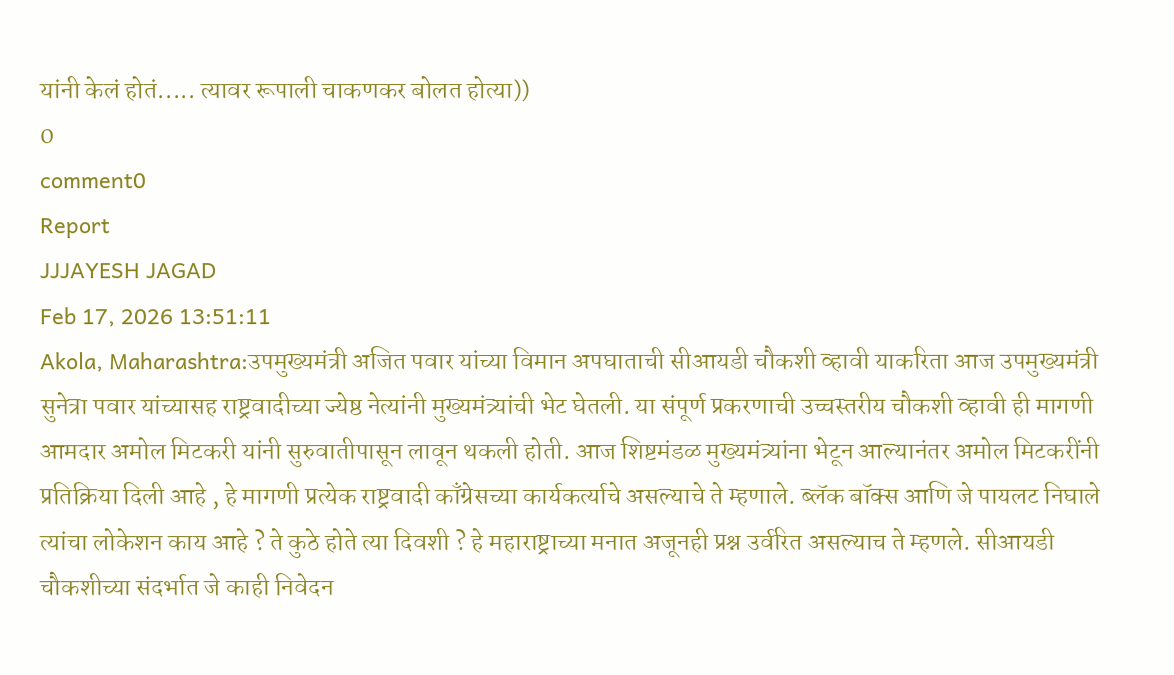यांनी केलं होतं..... त्यावर रूपाली चाकणकर बोलत होत्या))
0
comment0
Report
JJJAYESH JAGAD
Feb 17, 2026 13:51:11
Akola, Maharashtra:उपमुख्यमंत्री अजित पवार यांच्या विमान अपघाताची सीआयडी चौकशी व्हावी याकरिता आज उपमुख्यमंत्री सुनेत्रा पवार यांच्यासह राष्ट्रवादीच्या ज्येष्ठ नेत्यांनी मुख्यमंत्र्यांची भेट घेतली. या संपूर्ण प्रकरणाची उच्चस्तरीय चौकशी व्हावी ही मागणी आमदार अमोल मिटकरी यांनी सुरुवातीपासून लावून थकली होती. आज शिष्टमंडळ मुख्यमंत्र्यांना भेटून आल्यानंतर अमोल मिटकरींनी प्रतिक्रिया दिली आहे , हे मागणी प्रत्येक राष्ट्रवादी काँग्रेसच्या कार्यकर्त्याचे असल्याचे ते म्हणाले. ब्लॅक बॉक्स आणि जे पायलट निघाले त्यांचा लोकेशन काय आहे ? ते कुठे होते त्या दिवशी ? हे महाराष्ट्राच्या मनात अजूनही प्रश्न उर्वरित असल्याच ते म्हणले. सीआयडी चौकशीच्या संदर्भात जे काही निवेदन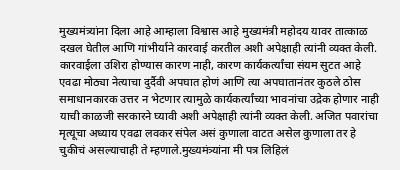मुख्यमंत्र्यांना दिला आहे आम्हाला विश्वास आहे मुख्यमंत्री महोदय यावर तात्काळ दखल घेतील आणि गांभीर्याने कारवाई करतील अशी अपेक्षाही त्यांनी व्यक्त केली. कारवाईला उशिरा होण्यास कारण नाही, कारण कार्यकर्त्यांचा संयम सुटत आहे एवढा मोठ्या नेत्याचा दुर्दैवी अपघात होणं आणि त्या अपघातानंतर कुठले ठोस समाधानकारक उत्तर न भेटणार त्यामुळे कार्यकर्त्यांच्या भावनांचा उद्रेक होणार नाही याची काळजी सरकारने घ्यावी अशी अपेक्षाही त्यांनी व्यक्त केली. अजित पवारांचा मृत्यूचा अध्याय एवढा लवकर संपेल असं कुणाला वाटत असेल कुणाला तर हे चुकीचं असल्याचाही ते म्हणाले.मुख्यमंत्र्यांना मी पत्र लिहिलं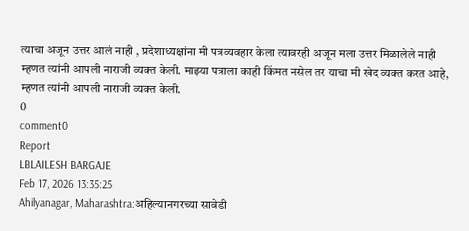त्याचा अजून उत्तर आलं नाही , प्रदेशाध्यक्षांना मी पत्रव्यवहार केला त्यावरही अजून मला उत्तर मिळालेले नाही म्हणत त्यांनी आपली नाराजी व्यक्त केली. माझ्या पत्राला काही किंमत नसेल तर याचा मी खेद व्यक्त करत आहे, म्हणत त्यांनी आपली नाराजी व्यक्त केली.
0
comment0
Report
LBLAILESH BARGAJE
Feb 17, 2026 13:35:25
Ahilyanagar, Maharashtra:अहिल्यानगरच्या सावेडी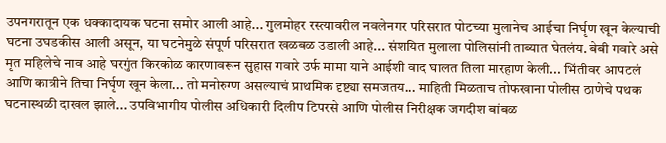उपनगरातून एक धक्कादायक घटना समोर आली आहे... गुलमोहर रस्त्यावरील नवलेनगर परिसरात पोटच्या मुलानेच आईचा निर्घृण खून केल्याची घटना उघडकीस आली असून, या घटनेमुळे संपूर्ण परिसरात खळबळ उडाली आहे... संशयित मुलाला पोलिसांनी ताब्यात घेतलंय. बेबी गवारे असे मृत महिलेचे नाव आहे घरगुंत किरकोळ कारणावरून सुहास गवारे उर्फ मामा याने आईशी वाद घालत तिला मारहाण केली... भिंतीवर आपटलं आणि कात्रीने तिचा निर्घृण खून केला... तो मनोरुग्ण असल्याचं प्राथमिक दृष्ट्या समजतय... माहिती मिळताच तोफखाना पोलीस ठाणेचे पथक घटनास्थळी दाखल झाले... उपविभागीय पोलीस अधिकारी दिलीप टिपरसे आणि पोलीस निरीक्षक जगदीश बांबळ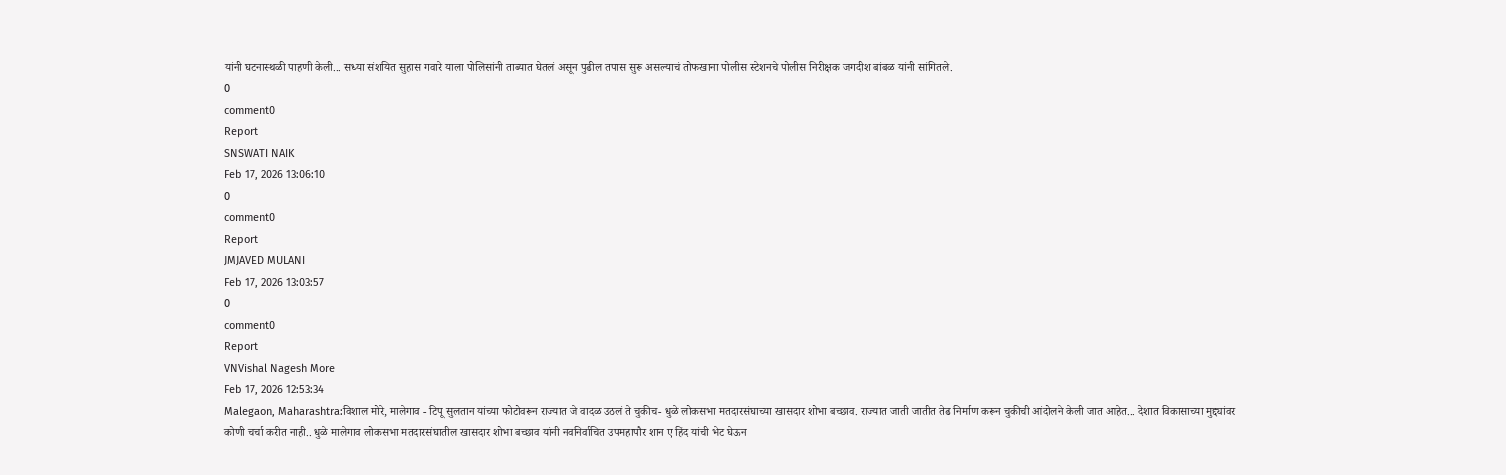यांनी घटनास्थळी पाहणी केली... सध्या संशयित सुहास गवारे याला पोलिसांनी ताब्यात घेतलं असून पुढील तपास सुरू असल्याचं तोफखाना पोलीस स्टेशनचे पोलीस निरीक्षक जगदीश बांबळ यांनी सांगितले.
0
comment0
Report
SNSWATI NAIK
Feb 17, 2026 13:06:10
0
comment0
Report
JMJAVED MULANI
Feb 17, 2026 13:03:57
0
comment0
Report
VNVishal Nagesh More
Feb 17, 2026 12:53:34
Malegaon, Maharashtra:विशाल मोरे, मालेगाव - टिपू सुलतान यांच्या फोटोवरून राज्यात जे वादळ उठलं ते चुकीच- धुळे लोकसभा मतदारसंघाच्या खासदार शोभा बच्छाव. राज्यात जाती जातीत तेढ निर्माण करून चुकीची आंदोलने केली जात आहेत... देशात विकासाच्या मुद्द्यांवर कोणी चर्चा करीत नाही.. धुळे मालेगाव लोकसभा मतदारसंघातील खासदार शोभा बच्छाव यांनी नवनिर्वाचित उपमहापौर शान ए हिंद यांची भेट घेऊन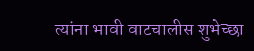त्यांना भावी वाटचालीस शुभेच्छा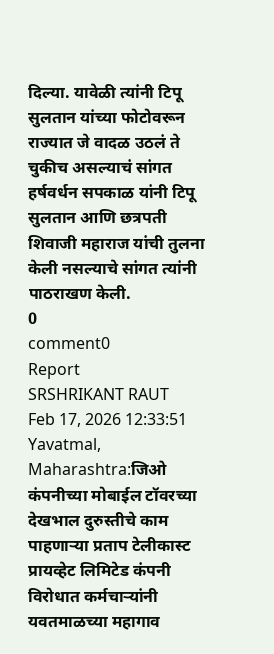दिल्या. यावेळी त्यांनी टिपू सुलतान यांच्या फोटोवरून राज्यात जे वादळ उठलं ते चुकीच असल्याचं सांगत हर्षवर्धन सपकाळ यांनी टिपू सुलतान आणि छत्रपती शिवाजी महाराज यांची तुलना केली नसल्याचे सांगत त्यांनी पाठराखण केली.
0
comment0
Report
SRSHRIKANT RAUT
Feb 17, 2026 12:33:51
Yavatmal, Maharashtra:जिओ कंपनीच्या मोबाईल टॉवरच्या देखभाल दुरुस्तीचे काम पाहणाऱ्या प्रताप टेलीकास्ट प्रायव्हेट लिमिटेड कंपनी विरोधात कर्मचाऱ्यांनी यवतमाळच्या महागाव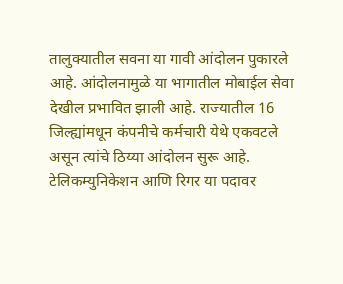तालुक्यातील सवना या गावी आंदोलन पुकारले आहे. आंदोलनामुळे या भागातील मोबाईल सेवा देखील प्रभावित झाली आहे. राज्यातील 16 जिल्ह्यांमधून कंपनीचे कर्मचारी येथे एकवटले असून त्यांचे ठिय्या आंदोलन सुरू आहे. टेलिकम्युनिकेशन आणि रिगर या पदावर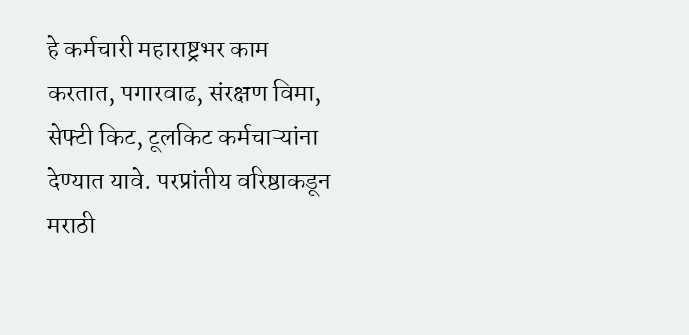हे कर्मचारी महाराष्ट्रभर काम करतात, पगारवाढ, संरक्षण विमा, सेफ्टी किट, टूलकिट कर्मचाऱ्यांना देण्यात यावे. परप्रांतीय वरिष्ठाकडून मराठी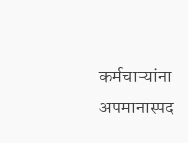कर्मचाऱ्यांना अपमानास्पद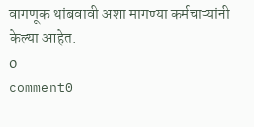वागणूक थांबवावी अशा मागण्या कर्मचाऱ्यांनी केल्या आहेत.
0
comment0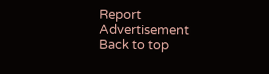Report
Advertisement
Back to top